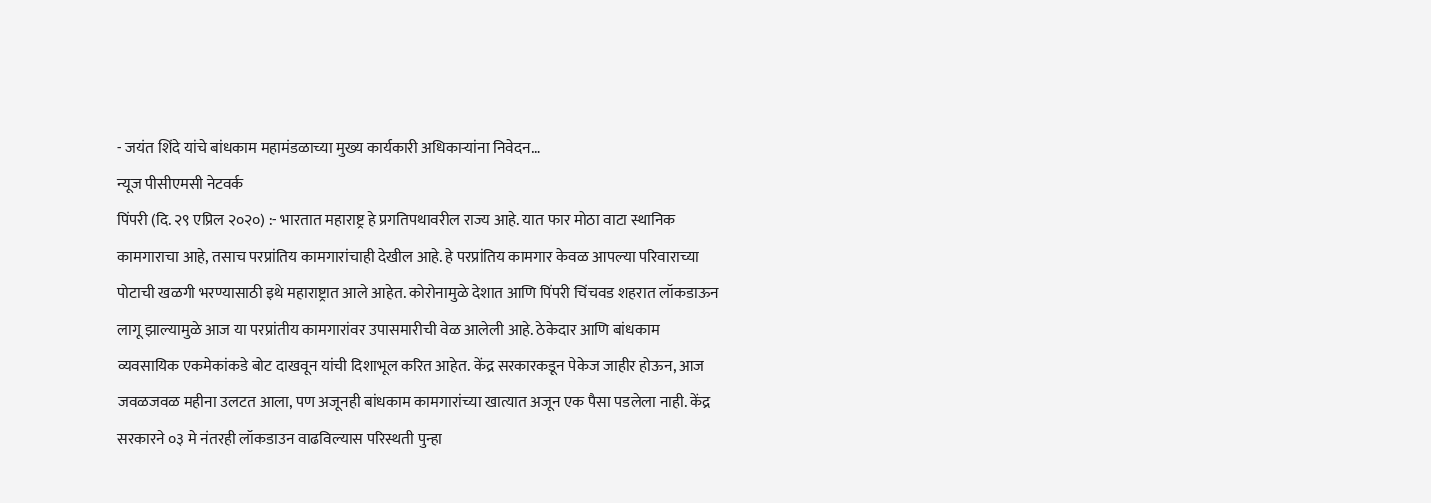- जयंत शिंदे यांचे बांधकाम महामंडळाच्या मुख्य कार्यकारी अधिकाऱ्यांना निवेदन…
न्यूज पीसीएमसी नेटवर्क
पिंपरी (दि. २९ एप्रिल २०२०) :- भारतात महाराष्ट्र हे प्रगतिपथावरील राज्य आहे. यात फार मोठा वाटा स्थानिक कामगाराचा आहे, तसाच परप्रांतिय कामगारांचाही देखील आहे. हे परप्रांतिय कामगार केवळ आपल्या परिवाराच्या पोटाची खळगी भरण्यासाठी इथे महाराष्ट्रात आले आहेत. कोरोनामुळे देशात आणि पिंपरी चिंचवड शहरात लॉकडाऊन लागू झाल्यामुळे आज या परप्रांतीय कामगारांवर उपासमारीची वेळ आलेली आहे. ठेकेदार आणि बांधकाम व्यवसायिक एकमेकांकडे बोट दाखवून यांची दिशाभूल करित आहेत. केंद्र सरकारकडून पेकेज जाहीर होऊन, आज जवळजवळ महीना उलटत आला, पण अजूनही बांधकाम कामगारांच्या खात्यात अजून एक पैसा पडलेला नाही. केंद्र सरकारने ०३ मे नंतरही लॉकडाउन वाढविल्यास परिस्थती पुन्हा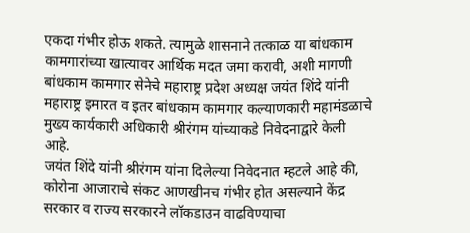एकदा गंभीर होऊ शकते. त्यामुळे शासनाने तत्काळ या बांधकाम कामगारांच्या खात्यावर आर्थिक मदत जमा करावी, अशी मागणी बांधकाम कामगार सेनेचे महाराष्ट्र प्रदेश अध्यक्ष जयंत शिंदे यांनी महाराष्ट्र इमारत व इतर बांधकाम कामगार कल्याणकारी महामंडळाचे मुख्य कार्यकारी अधिकारी श्रीरंगम यांच्याकडे निवेदनाद्वारे केली आहे.
जयंत शिंदे यांनी श्रीरंगम यांना दिलेल्या निवेदनात म्हटले आहे की, कोरोना आजाराचे संकट आणखीनच गंभीर होत असल्याने केंद्र सरकार व राज्य सरकारने लॉकडाउन वाढविण्याचा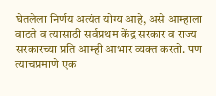घेतलेला निर्णय अत्यंत योग्य आहे, असे आम्हाला वाटते व त्यासाठी सर्वप्रथम केंद्र सरकार व राज्य सरकारच्या प्रति आम्ही आभार व्यक्त करतो. पण त्याचप्रमाणे एक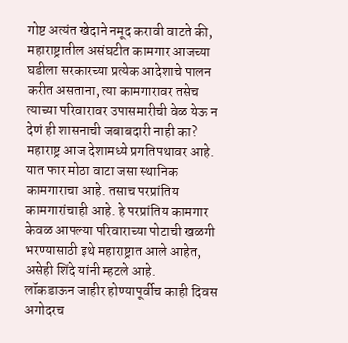गोष्ट अत्यंत खेदाने नमूद करावी वाटते की, महाराष्ट्रातील असंघटीत कामगार आजच्या घडीला सरकारच्या प्रत्येक आदेशाचे पालन करीत असताना, त्या कामगारावर तसेच त्याच्या परिवारावर उपासमारीची वेळ येऊ न देणं ही शासनाची जबाबदारी नाही का? महाराष्ट्र आज देशामध्ये प्रगतिपथावर आहे. यात फार मोठा वाटा जसा स्थानिक कामगाराचा आहे. तसाच परप्रांतिय कामगारांचाही आहे. हे परप्रांतिय कामगार केवळ आपल्या परिवाराच्या पोटाची खळगी भरण्यासाठी इथे महाराष्ट्रात आले आहेत, असेही शिंदे यांनी म्हटले आहे.
लॉकडाऊन जाहीर होण्यापूर्वीच काही दिवस अगोदरच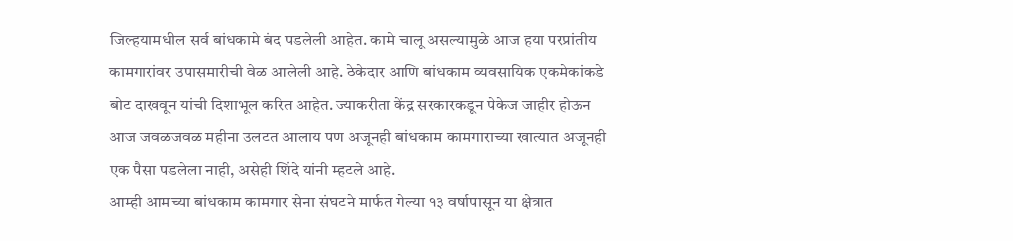जिल्हयामधील सर्व बांधकामे बंद पडलेली आहेत. कामे चालू असल्यामुळे आज हया परप्रांतीय कामगारांवर उपासमारीची वेळ आलेली आहे. ठेकेदार आणि बांधकाम व्यवसायिक एकमेकांकडे बोट दाखवून यांची दिशाभूल करित आहेत. ज्याकरीता केंद्र सरकारकडून पेकेज जाहीर होऊन आज जवळजवळ महीना उलटत आलाय पण अजूनही बांधकाम कामगाराच्या खात्यात अजूनही एक पैसा पडलेला नाही, असेही शिंदे यांनी म्हटले आहे.
आम्ही आमच्या बांधकाम कामगार सेना संघटने मार्फत गेल्या १३ वर्षापासून या क्षेत्रात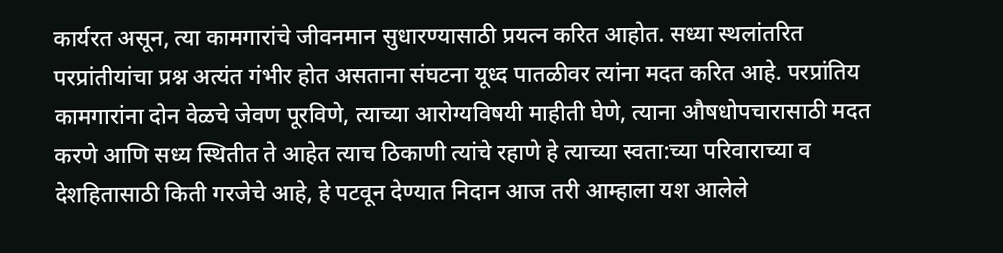कार्यरत असून, त्या कामगारांचे जीवनमान सुधारण्यासाठी प्रयत्न करित आहोत. सध्या स्थलांतरित परप्रांतीयांचा प्रश्न अत्यंत गंभीर होत असताना संघटना यूध्द पातळीवर त्यांना मदत करित आहे. परप्रांतिय कामगारांना दोन वेळचे जेवण पूरविणे, त्याच्या आरोग्यविषयी माहीती घेणे, त्याना औषधोपचारासाठी मदत करणे आणि सध्य स्थितीत ते आहेत त्याच ठिकाणी त्यांचे रहाणे हे त्याच्या स्वता:च्या परिवाराच्या व देशहितासाठी किती गरजेचे आहे, हे पटवून देण्यात निदान आज तरी आम्हाला यश आलेले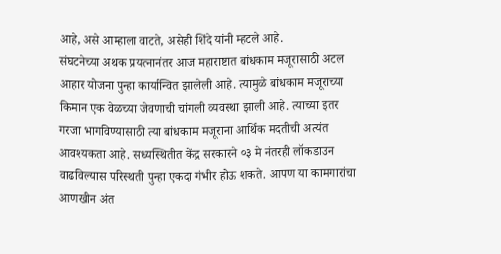आहे, असे आम्हाला वाटते, असेही शिंदे यांनी म्हटले आहे.
संघटनेच्या अथक प्रयत्नानंतर आज महाराष्टात बांधकाम मजूरासाठी अटल आहार योजना पुन्हा कार्यान्वित झालेली आहे. त्यामुळे बांधकाम मजूराच्या किमान एक वेळच्या जेवणाची चांगली व्यवस्था झाली आहे. त्याच्या इतर गरजा भागविण्यासाठी त्या बांधकाम मजूराना आर्थिक मदतीची अत्यंत आवश्यकता आहे. सध्यस्थितीत केंद्र सरकारने ०३ मे नंतरही लॉकडाउन वाढविल्यास परिस्थती पुन्हा एकदा गंभीर होऊ शकते. आपण या कामगारांचा आणखीन अंत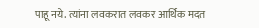पाहू नये. त्यांना लवकरात लवकर आर्थिक मदत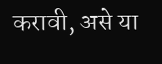करावी, असे या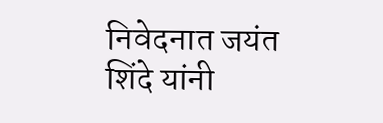निवेदनात जयंत शिंदे यांनी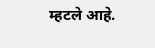म्हटले आहे.